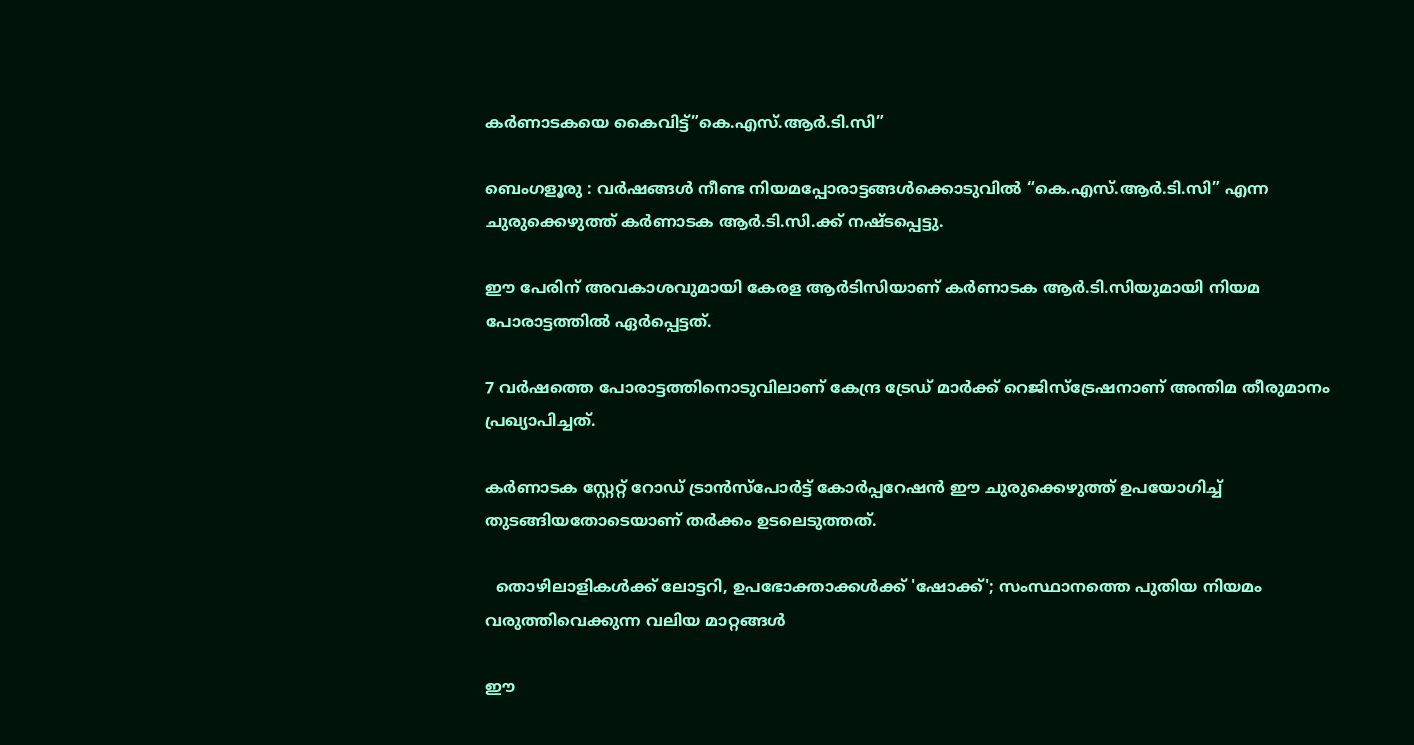കർണാടകയെ കൈവിട്ട്”കെ.എസ്.ആർ.ടി.സി”

ബെംഗളൂരു : വർഷങ്ങൾ നീണ്ട നിയമപ്പോരാട്ടങ്ങൾക്കൊടുവിൽ “കെ.എസ്.ആർ.ടി.സി” എന്ന ചുരുക്കെഴുത്ത് കർണാടക ആർ.ടി.സി.ക്ക് നഷ്ടപ്പെട്ടു.

ഈ പേരിന് അവകാശവുമായി കേരള ആർടിസിയാണ് കർണാടക ആർ.ടി.സിയുമായി നിയമ പോരാട്ടത്തിൽ ഏർപ്പെട്ടത്.

7 വർഷത്തെ പോരാട്ടത്തിനൊടുവിലാണ് കേന്ദ്ര ട്രേഡ് മാർക്ക് റെജിസ്ട്രേഷനാണ് അന്തിമ തീരുമാനം പ്രഖ്യാപിച്ചത്.

കർണാടക സ്റ്റേറ്റ് റോഡ് ട്രാൻസ്‌പോർട്ട് കോർപ്പറേഷൻ ഈ ചുരുക്കെഴുത്ത് ഉപയോഗിച്ച് തുടങ്ങിയതോടെയാണ് തർക്കം ഉടലെടുത്തത്.

  തൊഴിലാളികൾക്ക് ലോട്ടറി, ഉപഭോക്താക്കൾക്ക് 'ഷോക്ക്'; സംസ്ഥാനത്തെ പുതിയ നിയമം വരുത്തിവെക്കുന്ന വലിയ മാറ്റങ്ങൾ

ഈ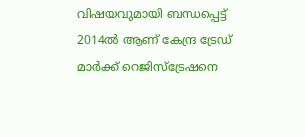വിഷയവുമായി ബന്ധപ്പെട്ട് 2014ൽ ആണ് കേന്ദ്ര ട്രേഡ് മാർക്ക് റെജിസ്ട്രേഷനെ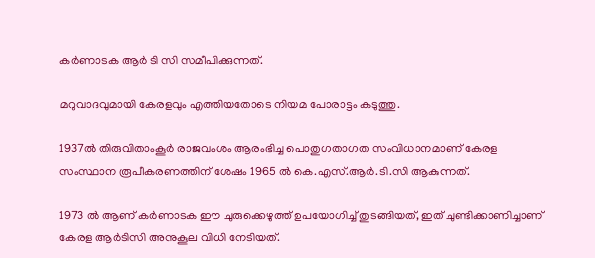കർണാടക ആർ ടി സി സമീപിക്കുന്നത്.

മറുവാദവുമായി കേരളവും എത്തിയതോടെ നിയമ പോരാട്ടം കടുത്തു.

1937ൽ തിരുവിതാംകൂർ രാജവംശം ആരംഭിച്ച പൊതുഗതാഗത സംവിധാനമാണ് കേരള സംസ്ഥാന രൂപീകരണത്തിന് ശേഷം 1965 ൽ കെ.എസ്.ആർ.ടി.സി ആകുന്നത്.

1973 ൽ ആണ് കർണാടക ഈ ചുരുക്കെഴുത്ത് ഉപയോഗിച്ച് തുടങ്ങിയത്, ഇത് ചുണ്ടിക്കാണിച്ചാണ് കേരള ആർടിസി അനുകൂല വിധി നേടിയത്.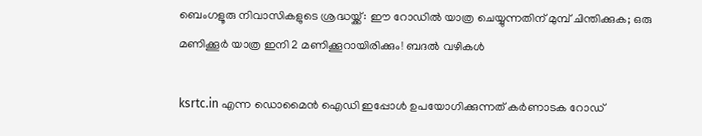ബെംഗളൂരു നിവാസികളുടെ ശ്രദ്ധയ്ക്ക്: ഈ റോഡിൽ യാത്ര ചെയ്യുന്നതിന് മുമ്പ് ചിന്തിക്കുക; ഒരു മണിക്കൂർ യാത്ര ഇനി 2 മണിക്കൂറായിരിക്കും! ബദൽ വഴികൾ

ksrtc.in എന്ന ഡൊമൈൻ ഐഡി ഇപ്പോൾ ഉപയോഗിക്കുന്നത് കർണാടക റോഡ്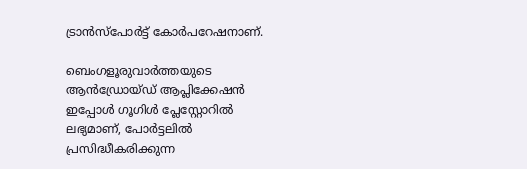ട്രാൻസ്പോർട്ട് കോർപറേഷനാണ്.

ബെംഗളൂരുവാർത്തയുടെ ആൻഡ്രോയ്ഡ് ആപ്ലിക്കേഷൻ ഇപ്പോൾ ഗൂഗിൾ പ്ലേസ്റ്റോറിൽ ലഭ്യമാണ്, പോർട്ടലിൽ പ്രസിദ്ധീകരിക്കുന്ന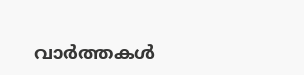വാർത്തകൾ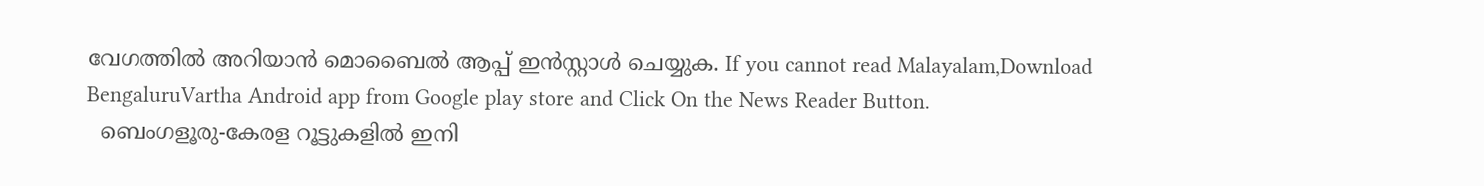വേഗത്തിൽ അറിയാൻ മൊബൈൽ ആപ്പ് ഇൻസ്റ്റാൾ ചെയ്യുക. If you cannot read Malayalam,Download BengaluruVartha Android app from Google play store and Click On the News Reader Button.
  ബെംഗളൂരു-കേരള റൂട്ടുകളിൽ ഇനി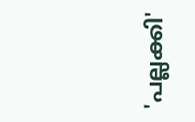'പല്ലക്കി'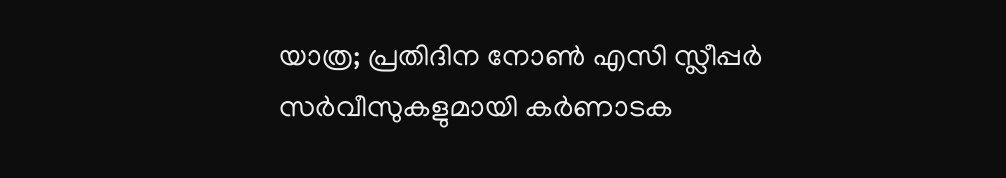യാത്ര; പ്രതിദിന നോൺ എസി സ്ലീപ്പർ സർവീസുകളുമായി കർണാടക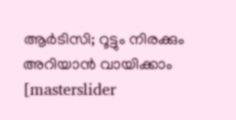ആർടിസി; റൂട്ടും നിരക്കും അറിയാൻ വായിക്കാം
[masterslider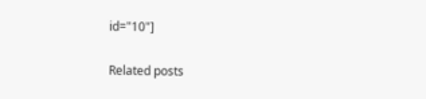id="10"]

Related posts